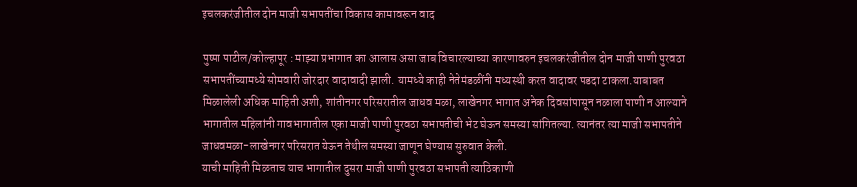इचलकरंजीतील दोन माजी सभापतींचा विकास कामावरून वाद

पुष्पा पाटील/कोल्हापूर : माझ्या प्रभागात का आलास असा जाब विचारल्याच्या कारणावरुन इचलकरंजीतील दोन माजी पाणी पुरवठा सभापतींच्यामध्ये सोमवारी जोरदार वादावादी झाली. यामध्ये काही नेतेमंडळींनी मध्यस्थी करत वादावर पडदा टाकला.याबाबत मिळालेली अधिक माहिती अशी, शांतीनगर परिसरातील जाधव मळा, लाखेनगर भागात अनेक दिवसांपासून नळाला पाणी न आल्याने भागातील महिलांनी गावभागातील एका माजी पाणी पुरवठा सभापतीची भेट घेऊन समस्या सांगितल्या. त्यानंतर त्या माजी सभापतीने जाधवमळा-लाखेनगर परिसरात येऊन तेथील समस्या जाणून घेण्यास सुरुवात केली.
याची माहिती मिळताच याच भागातील दुसरा माजी पाणी पुरवठा सभापती त्याठिकाणी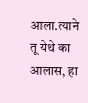आला.त्याने तू येथे का आलास, हा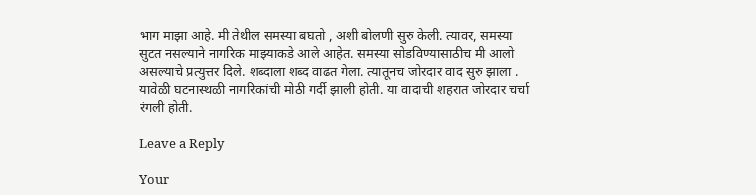भाग माझा आहे. मी तेथील समस्या बघतो , अशी बोलणी सुरु केली. त्यावर, समस्या सुटत नसल्याने नागरिक माझ्याकडे आले आहेत. समस्या सोडविण्यासाठीच मी आलो असल्याचे प्रत्युत्तर दिले. शब्दाला शब्द वाढत गेला. त्यातूनच जोरदार वाद सुरु झाला . यावेळी घटनास्थळी नागरिकांची मोठी गर्दी झाली होती. या वादाची शहरात जोरदार चर्चा रंगली होती.

Leave a Reply

Your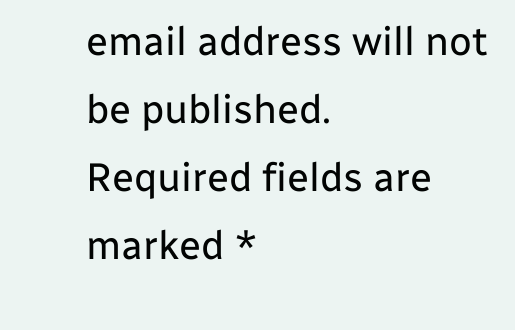email address will not be published. Required fields are marked *